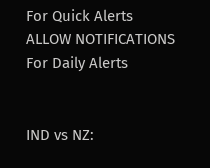For Quick Alerts
ALLOW NOTIFICATIONS
For Daily Alerts


IND vs NZ: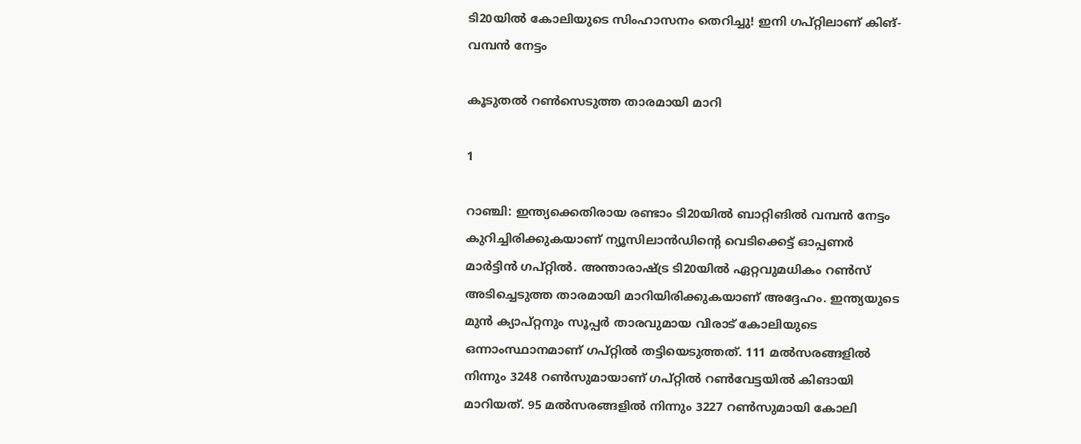ടി20യില്‍ കോലിയുടെ സിംഹാസനം തെറിച്ചു! ഇനി ഗപ്റ്റിലാണ് കിങ്- വമ്പന്‍ നേട്ടം

കൂടുതല്‍ റണ്‍സെടുത്ത താരമായി മാറി

1

റാഞ്ചി: ഇന്ത്യക്കെതിരായ രണ്ടാം ടി20യില്‍ ബാറ്റിങില്‍ വമ്പന്‍ നേട്ടം കുറിച്ചിരിക്കുകയാണ് ന്യൂസിലാന്‍ഡിന്റെ വെടിക്കെട്ട് ഓപ്പണര്‍ മാര്‍ട്ടിന്‍ ഗപ്റ്റില്‍. അന്താരാഷ്ട്ര ടി20യില്‍ ഏറ്റവുമധികം റണ്‍സ് അടിച്ചെടുത്ത താരമായി മാറിയിരിക്കുകയാണ് അദ്ദേഹം. ഇന്ത്യയുടെ മുന്‍ ക്യാപ്റ്റനും സൂപ്പര്‍ താരവുമായ വിരാട് കോലിയുടെ ഒന്നാംസ്ഥാനമാണ് ഗപ്റ്റില്‍ തട്ടിയെടുത്തത്. 111 മല്‍സരങ്ങളില്‍ നിന്നും 3248 റണ്‍സുമായാണ് ഗപ്റ്റില്‍ റണ്‍വേട്ടയില്‍ കിങായി മാറിയത്. 95 മല്‍സരങ്ങളില്‍ നിന്നും 3227 റണ്‍സുമായി കോലി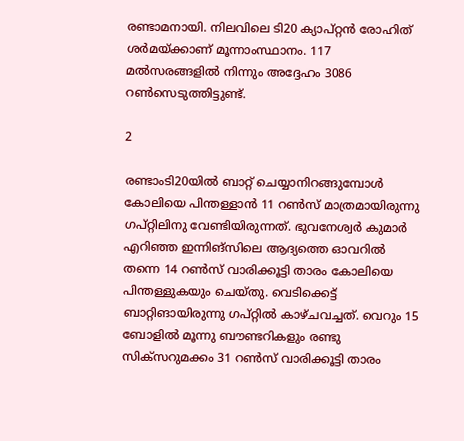രണ്ടാമനായി. നിലവിലെ ടി20 ക്യാപ്റ്റന്‍ രോഹിത് ശര്‍മയ്ക്കാണ് മൂന്നാംസ്ഥാനം. 117 മല്‍സരങ്ങളില്‍ നിന്നും അദ്ദേഹം 3086 റണ്‍സെടുത്തിട്ടുണ്ട്.

2

രണ്ടാംടി20യില്‍ ബാറ്റ് ചെയ്യാനിറങ്ങുമ്പോള്‍ കോലിയെ പിന്തള്ളാന്‍ 11 റണ്‍സ് മാത്രമായിരുന്നു ഗപ്റ്റിലിനു വേണ്ടിയിരുന്നത്. ഭുവനേശ്വര്‍ കുമാര്‍ എറിഞ്ഞ ഇന്നിങ്‌സിലെ ആദ്യത്തെ ഓവറില്‍ തന്നെ 14 റണ്‍സ് വാരിക്കൂട്ടി താരം കോലിയെ പിന്തള്ളുകയും ചെയ്തു. വെടിക്കെട്ട് ബാറ്റിങായിരുന്നു ഗപ്റ്റില്‍ കാഴ്ചവച്ചത്. വെറും 15 ബോളില്‍ മൂന്നു ബൗണ്ടറികളും രണ്ടു സിക്‌സറുമക്കം 31 റണ്‍സ് വാരിക്കൂട്ടി താരം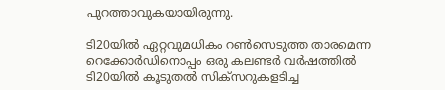പുറത്താവുകയായിരുന്നു.

ടി20യില്‍ ഏറ്റവുമധികം റണ്‍സെടുത്ത താരമെന്ന റെക്കോര്‍ഡിനൊപ്പം ഒരു കലണ്ടര്‍ വര്‍ഷത്തില്‍ ടി20യില്‍ കൂടുതല്‍ സിക്‌സറുകളടിച്ച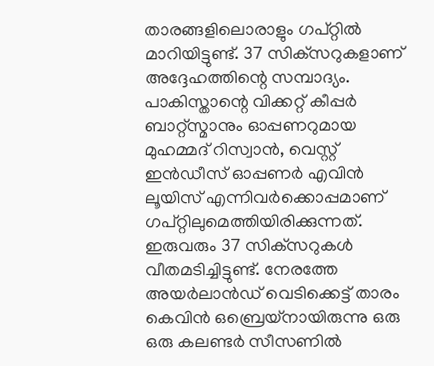താരങ്ങളിലൊരാളും ഗപ്റ്റില്‍ മാറിയിട്ടുണ്ട്. 37 സിക്‌സറുകളാണ് അദ്ദേഹത്തിന്റെ സമ്പാദ്യം. പാകിസ്താന്റെ വിക്കറ്റ് കീപ്പര്‍ ബാറ്റ്‌സ്മാനും ഓപ്പണറുമായ മുഹമ്മദ് റിസ്വാന്‍, വെസ്റ്റ് ഇന്‍ഡീസ് ഓപ്പണര്‍ എവിന്‍ ലൂയിസ് എന്നിവര്‍ക്കൊപ്പമാണ് ഗപ്റ്റിലുമെത്തിയിരിക്കുന്നത്. ഇരുവരും 37 സിക്‌സറുകള്‍ വീതമടിച്ചിട്ടുണ്ട്. നേരത്തേ അയര്‍ലാന്‍ഡ് വെടിക്കെട്ട് താരം കെവിന്‍ ഒബ്രെയ്‌നായിരുന്നു ഒരു ഒരു കലണ്ടര്‍ സീസണില്‍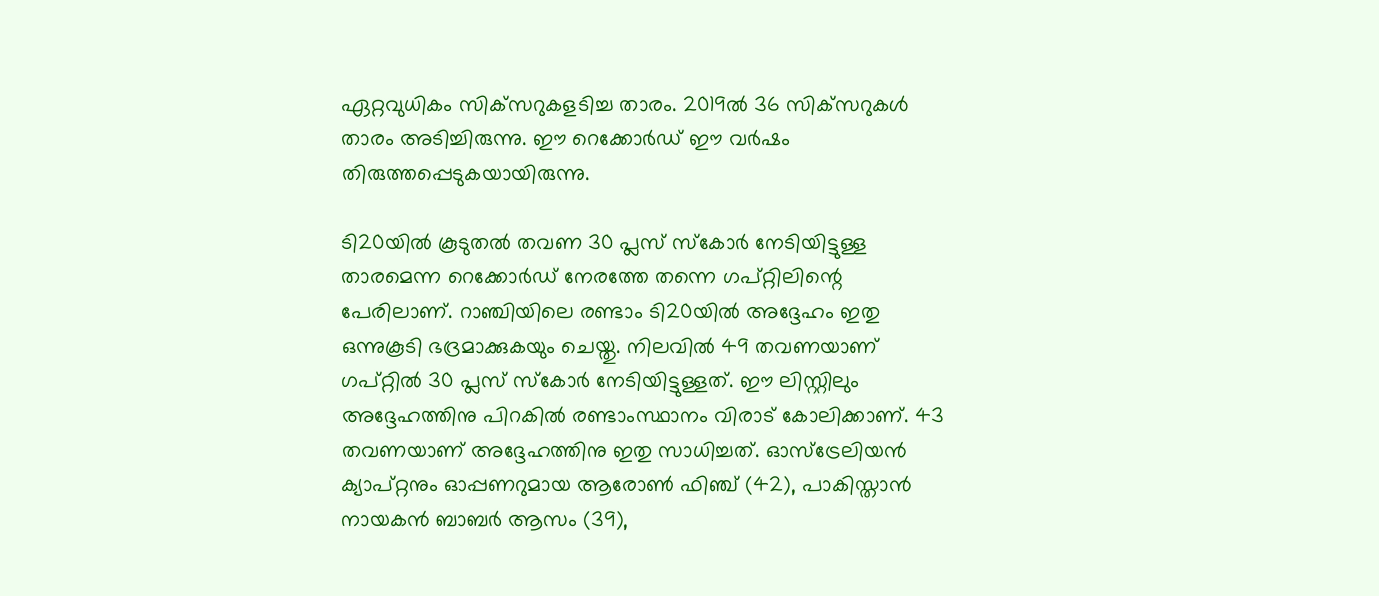ഏറ്റവുധികം സിക്‌സറുകളടിച്ച താരം. 2019ല്‍ 36 സിക്‌സറുകള്‍ താരം അടിച്ചിരുന്നു. ഈ റെക്കോര്‍ഡ് ഈ വര്‍ഷം തിരുത്തപ്പെടുകയായിരുന്നു.

ടി20യില്‍ കൂടുതല്‍ തവണ 30 പ്ലസ് സ്‌കോര്‍ നേടിയിട്ടുള്ള താരമെന്ന റെക്കോര്‍ഡ് നേരത്തേ തന്നെ ഗപ്റ്റിലിന്റെ പേരിലാണ്. റാഞ്ചിയിലെ രണ്ടാം ടി20യില്‍ അദ്ദേഹം ഇതു ഒന്നുകൂടി ഭദ്രമാക്കുകയും ചെയ്തു. നിലവില്‍ 49 തവണയാണ് ഗപ്റ്റില്‍ 30 പ്ലസ് സ്‌കോര്‍ നേടിയിട്ടുള്ളത്. ഈ ലിസ്റ്റിലും അദ്ദേഹത്തിനു പിറകില്‍ രണ്ടാംസ്ഥാനം വിരാട് കോലിക്കാണ്. 43 തവണയാണ് അദ്ദേഹത്തിനു ഇതു സാധിച്ചത്. ഓസ്‌ട്രേലിയന്‍ ക്യാപ്റ്റനും ഓപ്പണറുമായ ആരോണ്‍ ഫിഞ്ച് (42), പാകിസ്താന്‍ നായകന്‍ ബാബര്‍ ആസം (39),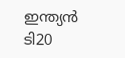ഇന്ത്യന്‍ ടി20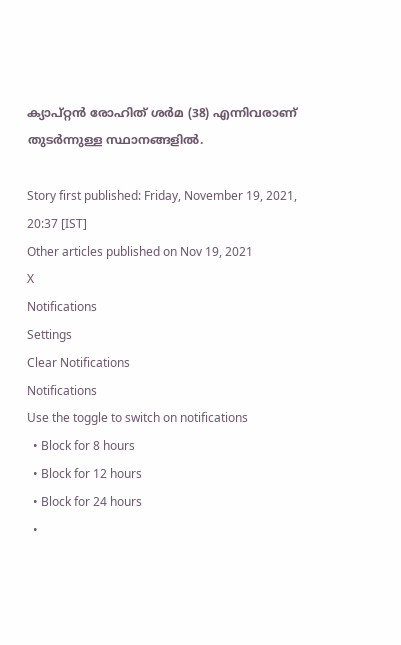ക്യാപ്റ്റന്‍ രോഹിത് ശര്‍മ (38) എന്നിവരാണ് തുടര്‍ന്നുള്ള സ്ഥാനങ്ങളില്‍.

Story first published: Friday, November 19, 2021, 20:37 [IST]
Other articles published on Nov 19, 2021
X
Notifications
Settings
Clear Notifications
Notifications
Use the toggle to switch on notifications
  • Block for 8 hours
  • Block for 12 hours
  • Block for 24 hours
  •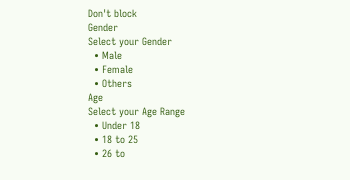Don't block
Gender
Select your Gender
  • Male
  • Female
  • Others
Age
Select your Age Range
  • Under 18
  • 18 to 25
  • 26 to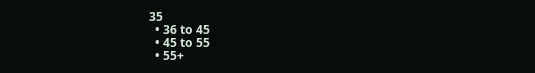35
  • 36 to 45
  • 45 to 55
  • 55+